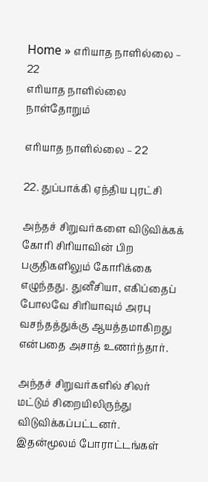Home » எரியாத நாளில்லை – 22
எரியாத நாளில்லை நாள்தோறும்

எரியாத நாளில்லை – 22

22. துப்பாக்கி ஏந்திய புரட்சி

அந்தச் சிறுவர்களை விடுவிக்கக் கோரி சிரியாவின் பிற பகுதிகளிலும் கோரிக்கை எழுந்தது. துனீசியா, எகிப்தைப் போலவே சிரியாவும் அரபு வசந்தத்துக்கு ஆயத்தமாகிறது என்பதை அசாத் உணர்ந்தார்.

அந்தச் சிறுவர்களில் சிலர் மட்டும் சிறையிலிருந்து விடுவிக்கப்பட்டனர். இதன்மூலம் போராட்டங்கள்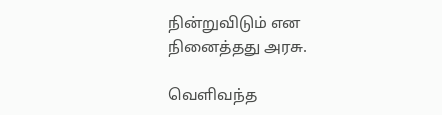நின்றுவிடும் என நினைத்தது அரசு.

வெளிவந்த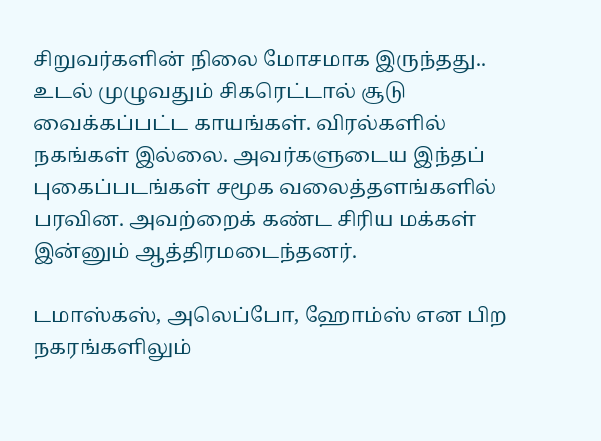சிறுவர்களின் நிலை மோசமாக இருந்தது.. உடல் முழுவதும் சிகரெட்டால் சூடு வைக்கப்பட்ட காயங்கள். விரல்களில் நகங்கள் இல்லை. அவர்களுடைய இந்தப் புகைப்படங்கள் சமூக வலைத்தளங்களில் பரவின. அவற்றைக் கண்ட சிரிய மக்கள் இன்னும் ஆத்திரமடைந்தனர்.

டமாஸ்கஸ், அலெப்போ, ஹோம்ஸ் என பிற நகரங்களிலும்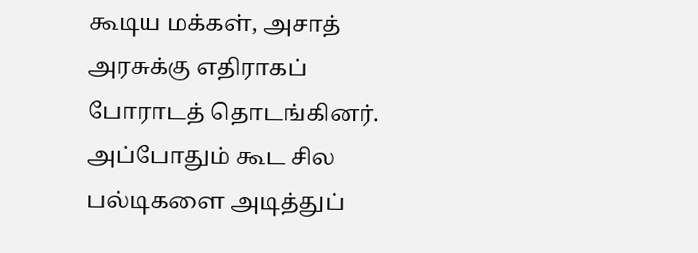கூடிய மக்கள், அசாத் அரசுக்கு எதிராகப் போராடத் தொடங்கினர். அப்போதும் கூட சில பல்டிகளை அடித்துப்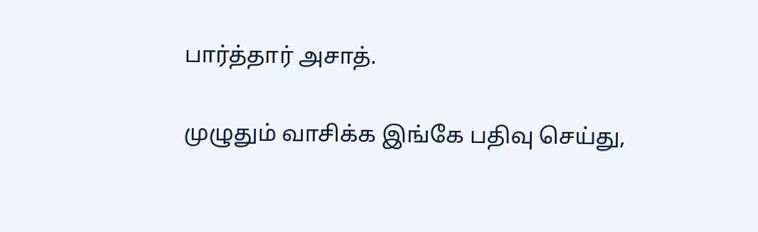பார்த்தார் அசாத்.

முழுதும் வாசிக்க இங்கே பதிவு செய்து,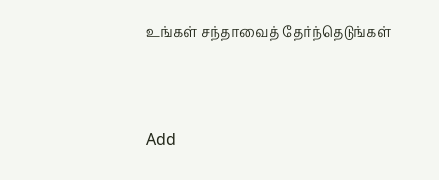உங்கள் சந்தாவைத் தேர்ந்தெடுங்கள்



Add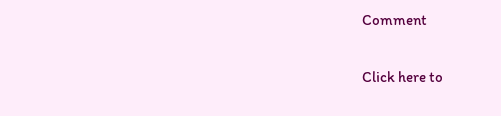Comment

Click here to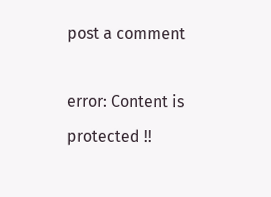post a comment

error: Content is protected !!